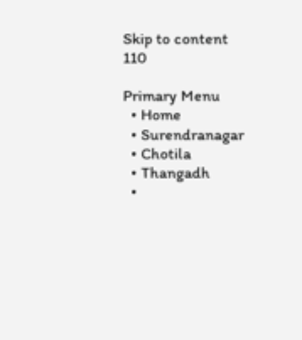Skip to content
110

Primary Menu
  • Home
  • Surendranagar
  • Chotila
  • Thangadh
  •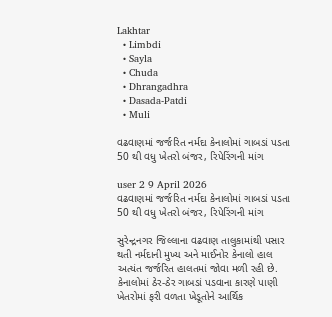Lakhtar
  • Limbdi
  • Sayla
  • Chuda
  • Dhrangadhra
  • Dasada-Patdi
  • Muli

વઢવાણમાં જર્જરિત નર્મદા કેનાલોમાં ગાબડાં પડતા 50 થી વધુ ખેતરો બંજર, રિપેરિંગની માંગ

user 2 9 April 2026
વઢવાણમાં જર્જરિત નર્મદા કેનાલોમાં ગાબડાં પડતા 50 થી વધુ ખેતરો બંજર, રિપેરિંગની માંગ

સુરેન્દ્રનગર જિલ્લાના વઢવાણ તાલુકામાંથી પસાર થતી નર્મદાની મુખ્ય અને માઈનોર કેનાલો હાલ અત્યંત જર્જરિત હાલતમાં જોવા મળી રહી છે. કેનાલોમાં ઠેર-ઠેર ગાબડાં પડવાના કારણે પાણી ખેતરોમાં ફરી વળતા ખેડૂતોને આર્થિક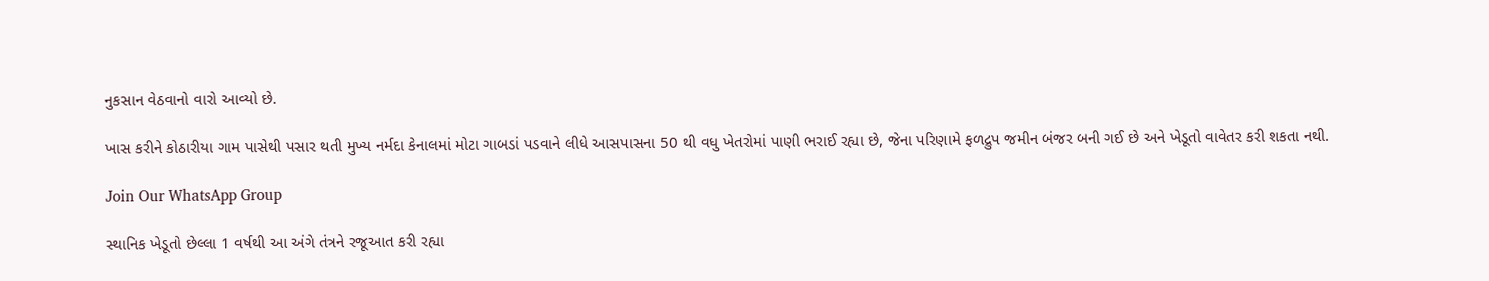નુકસાન વેઠવાનો વારો આવ્યો છે.

ખાસ કરીને કોઠારીયા ગામ પાસેથી પસાર થતી મુખ્ય નર્મદા કેનાલમાં મોટા ગાબડાં પડવાને લીધે આસપાસના 50 થી વધુ ખેતરોમાં પાણી ભરાઈ રહ્યા છે, જેના પરિણામે ફળદ્રુપ જમીન બંજર બની ગઈ છે અને ખેડૂતો વાવેતર કરી શકતા નથી.

Join Our WhatsApp Group

સ્થાનિક ખેડૂતો છેલ્લા 1 વર્ષથી આ અંગે તંત્રને રજૂઆત કરી રહ્યા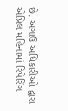છે. અગાઉ અધિકારીઓ દ્વારા એપ્રિલ મહિનામાં રિપેરિંગ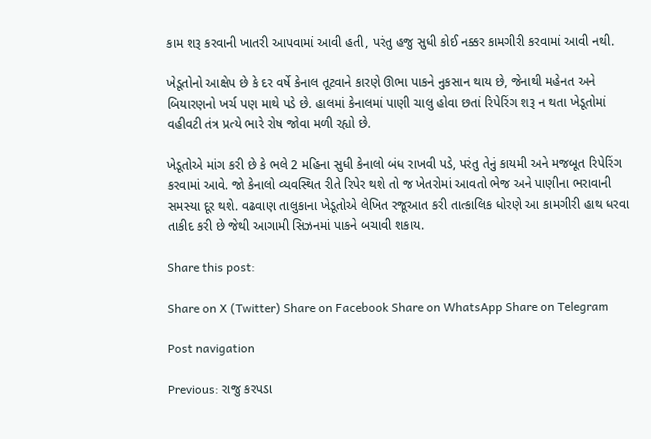કામ શરૂ કરવાની ખાતરી આપવામાં આવી હતી, પરંતુ હજુ સુધી કોઈ નક્કર કામગીરી કરવામાં આવી નથી.

ખેડૂતોનો આક્ષેપ છે કે દર વર્ષે કેનાલ તૂટવાને કારણે ઊભા પાકને નુકસાન થાય છે, જેનાથી મહેનત અને બિયારણનો ખર્ચ પણ માથે પડે છે. હાલમાં કેનાલમાં પાણી ચાલુ હોવા છતાં રિપેરિંગ શરૂ ન થતા ખેડૂતોમાં વહીવટી તંત્ર પ્રત્યે ભારે રોષ જોવા મળી રહ્યો છે.

ખેડૂતોએ માંગ કરી છે કે ભલે 2 મહિના સુધી કેનાલો બંધ રાખવી પડે, પરંતુ તેનું કાયમી અને મજબૂત રિપેરિંગ કરવામાં આવે. જો કેનાલો વ્યવસ્થિત રીતે રિપેર થશે તો જ ખેતરોમાં આવતો ભેજ અને પાણીના ભરાવાની સમસ્યા દૂર થશે. વઢવાણ તાલુકાના ખેડૂતોએ લેખિત રજૂઆત કરી તાત્કાલિક ધોરણે આ કામગીરી હાથ ધરવા તાકીદ કરી છે જેથી આગામી સિઝનમાં પાકને બચાવી શકાય.

Share this post:

Share on X (Twitter) Share on Facebook Share on WhatsApp Share on Telegram

Post navigation

Previous: રાજુ કરપડા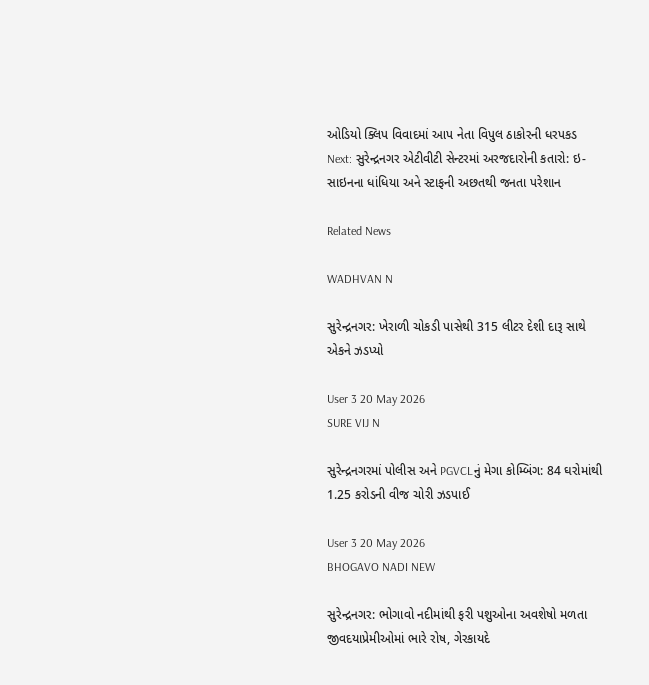ઓડિયો ક્લિપ વિવાદમાં આપ નેતા વિપુલ ઠાકોરની ધરપકડ
Next: સુરેન્દ્રનગર એટીવીટી સેન્ટરમાં અરજદારોની કતારો: ઇ-સાઇનના ધાંધિયા અને સ્ટાફની અછતથી જનતા પરેશાન

Related News

WADHVAN N

સુરેન્દ્રનગર: ખેરાળી ચોકડી પાસેથી 315 લીટર દેશી દારૂ સાથે એકને ઝડપ્યો

User 3 20 May 2026
SURE VIJ N

સુરેન્દ્રનગરમાં પોલીસ અને PGVCLનું મેગા કોમ્બિંગ: 84 ઘરોમાંથી 1.25 કરોડની વીજ ચોરી ઝડપાઈ

User 3 20 May 2026
BHOGAVO NADI NEW

સુરેન્દ્રનગર: ભોગાવો નદીમાંથી ફરી પશુઓના અવશેષો મળતા જીવદયાપ્રેમીઓમાં ભારે રોષ, ગેરકાયદે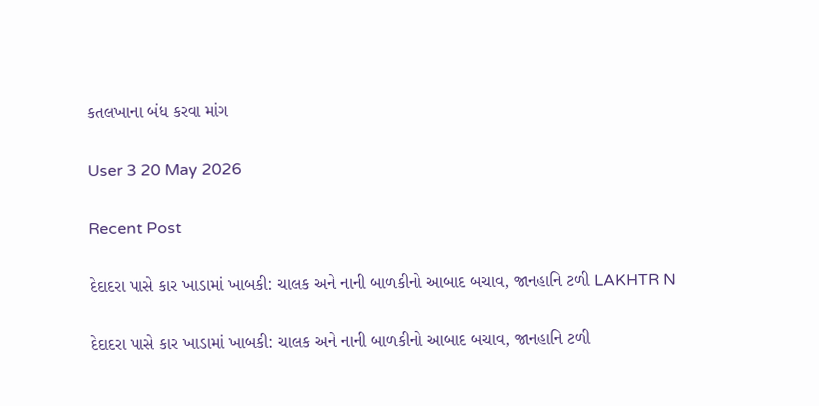કતલખાના બંધ કરવા માંગ

User 3 20 May 2026

Recent Post

દેદાદરા પાસે કાર ખાડામાં ખાબકી: ચાલક અને નાની બાળકીનો આબાદ બચાવ, જાનહાનિ ટળી LAKHTR N

દેદાદરા પાસે કાર ખાડામાં ખાબકી: ચાલક અને નાની બાળકીનો આબાદ બચાવ, જાનહાનિ ટળી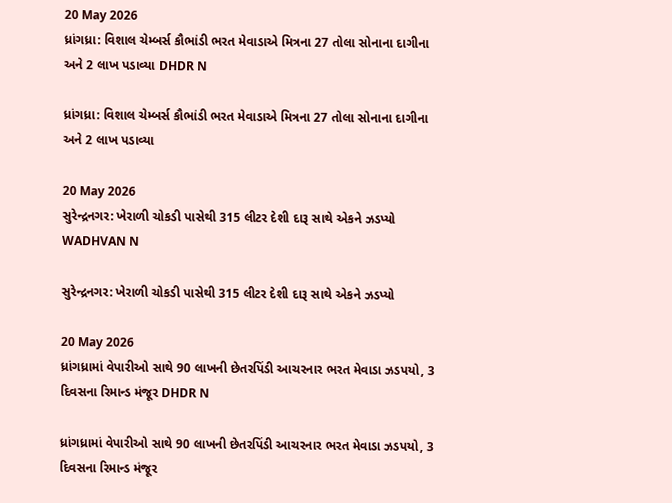20 May 2026
ધ્રાંગધ્રા: વિશાલ ચેમ્બર્સ કૌભાંડી ભરત મેવાડાએ મિત્રના 27 તોલા સોનાના દાગીના અને 2 લાખ પડાવ્યા DHDR N

ધ્રાંગધ્રા: વિશાલ ચેમ્બર્સ કૌભાંડી ભરત મેવાડાએ મિત્રના 27 તોલા સોનાના દાગીના અને 2 લાખ પડાવ્યા

20 May 2026
સુરેન્દ્રનગર: ખેરાળી ચોકડી પાસેથી 315 લીટર દેશી દારૂ સાથે એકને ઝડપ્યો WADHVAN N

સુરેન્દ્રનગર: ખેરાળી ચોકડી પાસેથી 315 લીટર દેશી દારૂ સાથે એકને ઝડપ્યો

20 May 2026
ધ્રાંગધ્રામાં વેપારીઓ સાથે 90 લાખની છેતરપિંડી આચરનાર ભરત મેવાડા ઝડપયો, 3 દિવસના રિમાન્ડ મંજૂર DHDR N

ધ્રાંગધ્રામાં વેપારીઓ સાથે 90 લાખની છેતરપિંડી આચરનાર ભરત મેવાડા ઝડપયો, 3 દિવસના રિમાન્ડ મંજૂર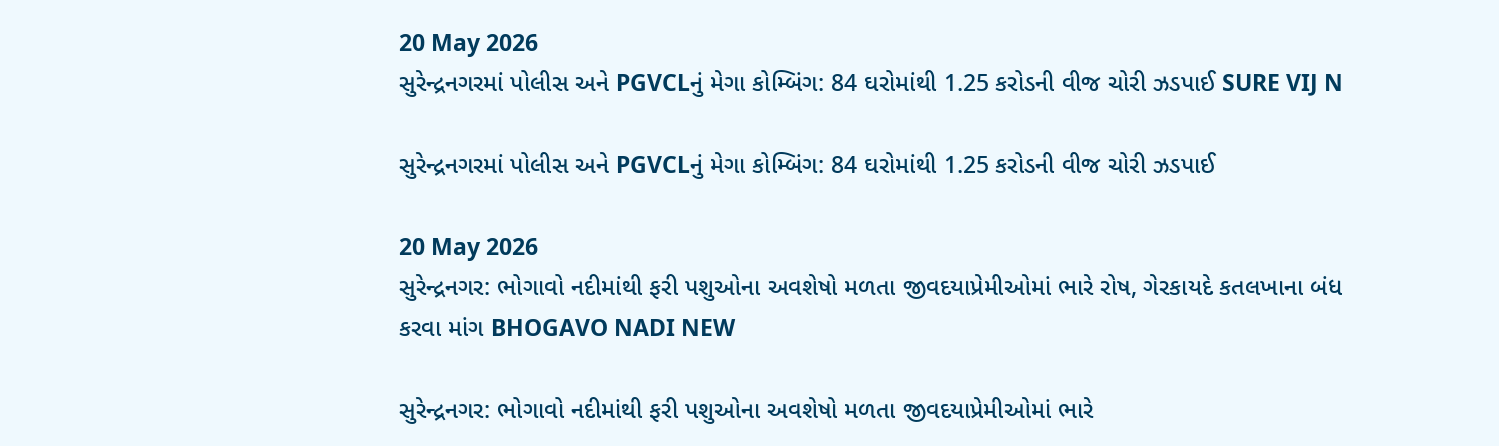20 May 2026
સુરેન્દ્રનગરમાં પોલીસ અને PGVCLનું મેગા કોમ્બિંગ: 84 ઘરોમાંથી 1.25 કરોડની વીજ ચોરી ઝડપાઈ SURE VIJ N

સુરેન્દ્રનગરમાં પોલીસ અને PGVCLનું મેગા કોમ્બિંગ: 84 ઘરોમાંથી 1.25 કરોડની વીજ ચોરી ઝડપાઈ

20 May 2026
સુરેન્દ્રનગર: ભોગાવો નદીમાંથી ફરી પશુઓના અવશેષો મળતા જીવદયાપ્રેમીઓમાં ભારે રોષ, ગેરકાયદે કતલખાના બંધ કરવા માંગ BHOGAVO NADI NEW

સુરેન્દ્રનગર: ભોગાવો નદીમાંથી ફરી પશુઓના અવશેષો મળતા જીવદયાપ્રેમીઓમાં ભારે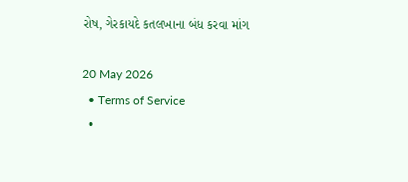રોષ, ગેરકાયદે કતલખાના બંધ કરવા માંગ

20 May 2026
  • Terms of Service
  •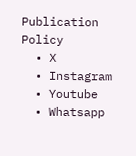Publication Policy
  • X
  • Instagram
  • Youtube
  • Whatsapp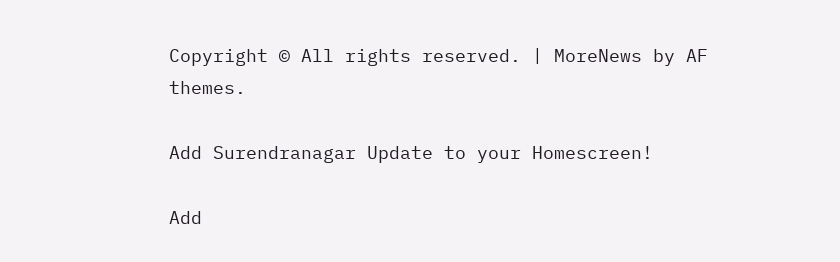Copyright © All rights reserved. | MoreNews by AF themes.

Add Surendranagar Update to your Homescreen!

Add